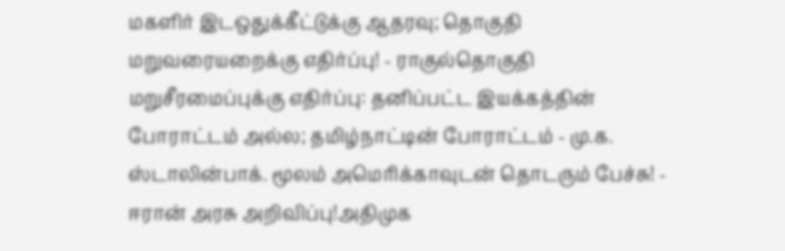மகளிர் இடஒதுக்கீட்டுக்கு ஆதரவு; தொகுதி மறுவரையறைக்கு எதிர்ப்பு! - ராகுல்தொகுதி மறுசீரமைப்புக்கு எதிர்ப்பு: தனிப்பட்ட இயக்கத்தின் போராட்டம் அல்ல; தமிழ்நாட்டின் போராட்டம் - மு.க. ஸ்டாலின்பாக். மூலம் அமெரிக்காவுடன் தொடரும் பேச்சு! - ஈரான் அரசு அறிவிப்பு!அதிமுக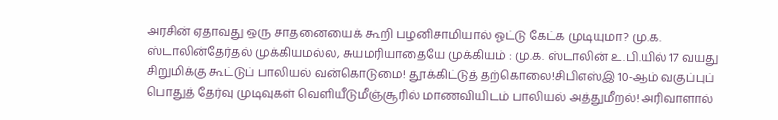அரசின் ஏதாவது ஒரு சாதனையைக் கூறி பழனிசாமியால் ஓட்டு கேட்க முடியுமா? மு.க. ஸ்டாலின்தேர்தல் முக்கியமல்ல, சுயமரியாதையே முக்கியம் : மு.க. ஸ்டாலின் உ.பி.யில் 17 வயது சிறுமிக்கு கூட்டுப் பாலியல் வன்கொடுமை! தூக்கிட்டுத் தற்கொலை!சிபிஎஸ்இ 10-ஆம் வகுப்புப் பொதுத் தேர்வு முடிவுகள் வெளியீடுமீஞ்சூரில் மாணவியிடம் பாலியல் அத்துமீறல்! அரிவாளால்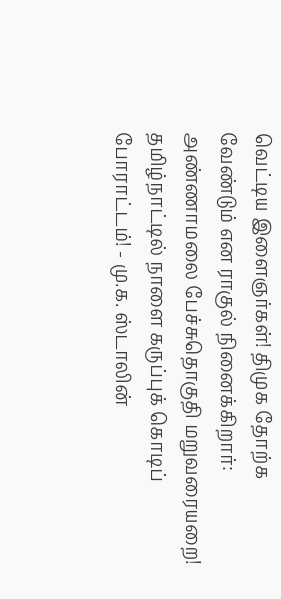வெட்டிய இளைஞர்கள்! திமுக தோற்க வேண்டும் என ராகுல் நினைக்கிறார்: அண்ணாமலை பேச்சுதொகுதி மறுவரையறை! தமிழ்நாட்டில் நாளை கருப்புக் கொடிப் போராட்டம்! - மு.க. ஸ்டாலின்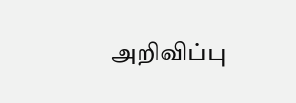அறிவிப்பு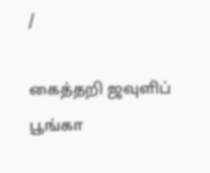/

கைத்தறி ஜவுளிப் பூங்கா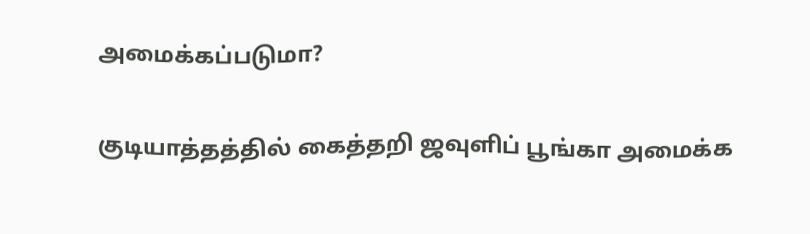அமைக்கப்படுமா?

குடியாத்தத்தில் கைத்தறி ஜவுளிப் பூங்கா அமைக்க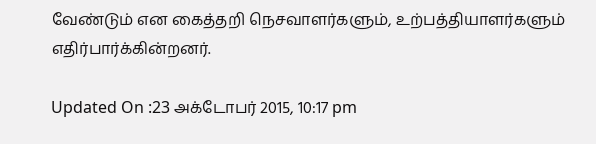வேண்டும் என கைத்தறி நெசவாளர்களும், உற்பத்தியாளர்களும் எதிர்பார்க்கின்றனர்.

Updated On :23 அக்டோபர் 2015, 10:17 pm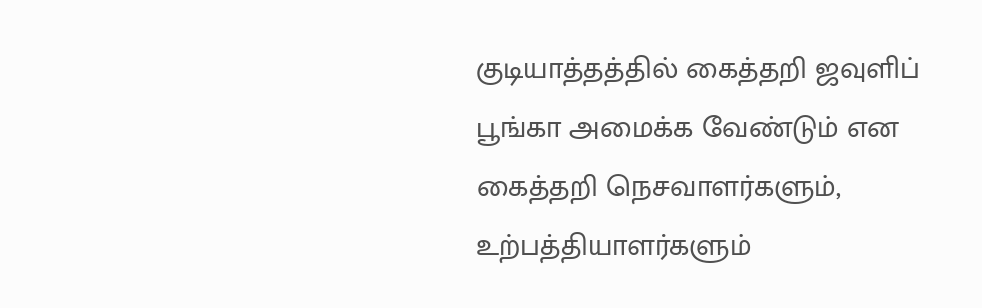குடியாத்தத்தில் கைத்தறி ஜவுளிப் பூங்கா அமைக்க வேண்டும் என கைத்தறி நெசவாளர்களும், உற்பத்தியாளர்களும்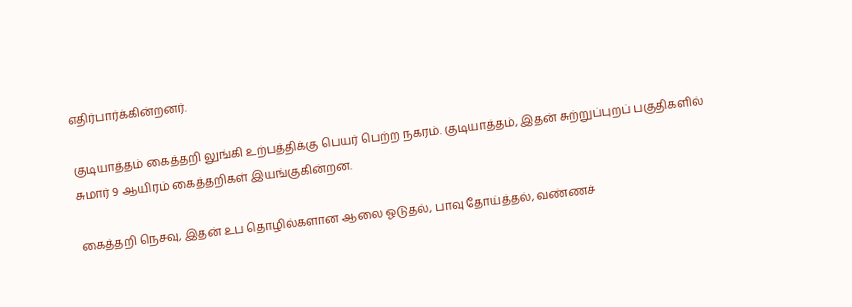எதிர்பார்க்கின்றனர்.

குடியாத்தம் கைத்தறி லுங்கி உற்பத்திக்கு பெயர் பெற்ற நகரம். குடியாத்தம், இதன் சுற்றுப்புறப் பகுதிகளில் சுமார் 9 ஆயிரம் கைத்தறிகள் இயங்குகின்றன.

கைத்தறி நெசவு, இதன் உப தொழில்களான ஆலை ஓடுதல், பாவு தோய்த்தல், வண்ணச்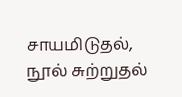சாயமிடுதல், நூல் சுற்றுதல்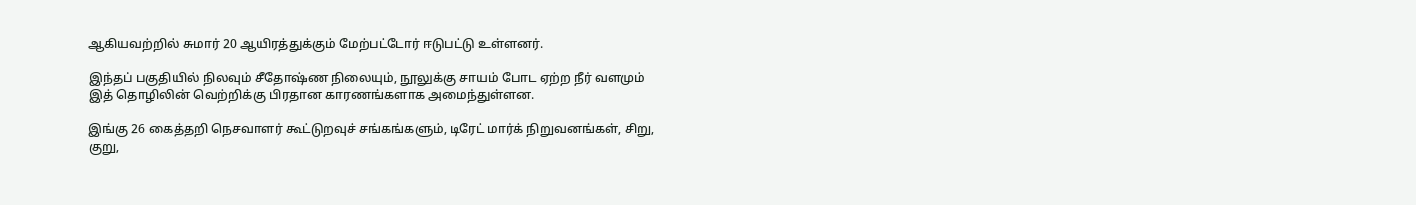ஆகியவற்றில் சுமார் 20 ஆயிரத்துக்கும் மேற்பட்டோர் ஈடுபட்டு உள்ளனர்.

இந்தப் பகுதியில் நிலவும் சீதோஷ்ண நிலையும், நூலுக்கு சாயம் போட ஏற்ற நீர் வளமும் இத் தொழிலின் வெற்றிக்கு பிரதான காரணங்களாக அமைந்துள்ளன.

இங்கு 26 கைத்தறி நெசவாளர் கூட்டுறவுச் சங்கங்களும், டிரேட் மார்க் நிறுவனங்கள், சிறு, குறு,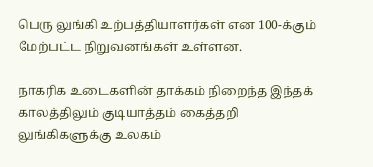பெரு லுங்கி உற்பத்தியாளர்கள் என 100-க்கும் மேற்பட்ட நிறுவனங்கள் உள்ளன.

நாகரிக உடைகளின் தாக்கம் நிறைந்த இந்தக் காலத்திலும் குடியாத்தம் கைத்தறி லுங்கிகளுக்கு உலகம்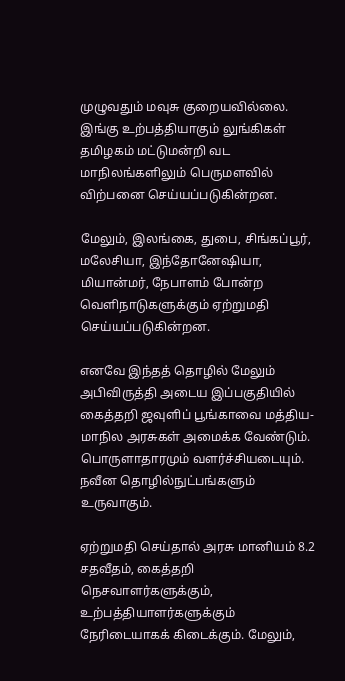முழுவதும் மவுசு குறையவில்லை. இங்கு உற்பத்தியாகும் லுங்கிகள் தமிழகம் மட்டுமன்றி வட மாநிலங்களிலும் பெருமளவில் விற்பனை செய்யப்படுகின்றன.

மேலும், இலங்கை, துபை, சிங்கப்பூர், மலேசியா, இந்தோனேஷியா, மியான்மர், நேபாளம் போன்ற வெளிநாடுகளுக்கும் ஏற்றுமதி செய்யப்படுகின்றன.

எனவே இந்தத் தொழில் மேலும் அபிவிருத்தி அடைய இப்பகுதியில் கைத்தறி ஜவுளிப் பூங்காவை மத்திய-மாநில அரசுகள் அமைக்க வேண்டும். பொருளாதாரமும் வளர்ச்சியடையும். நவீன தொழில்நுட்பங்களும் உருவாகும்.

ஏற்றுமதி செய்தால் அரசு மானியம் 8.2 சதவீதம், கைத்தறி நெசவாளர்களுக்கும், உற்பத்தியாளர்களுக்கும் நேரிடையாகக் கிடைக்கும். மேலும்,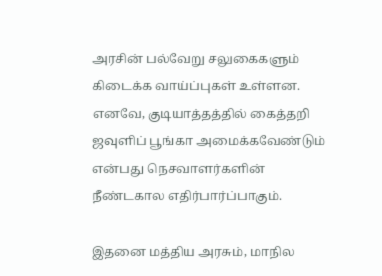அரசின் பல்வேறு சலுகைகளும் கிடைக்க வாய்ப்புகள் உள்ளன. எனவே, குடியாத்தத்தில் கைத்தறி ஜவுளிப் பூங்கா அமைக்கவேண்டும் என்பது நெசவாளர்களின் நீண்டகால எதிர்பார்ப்பாகும்.

இதனை மத்திய அரசும், மாநில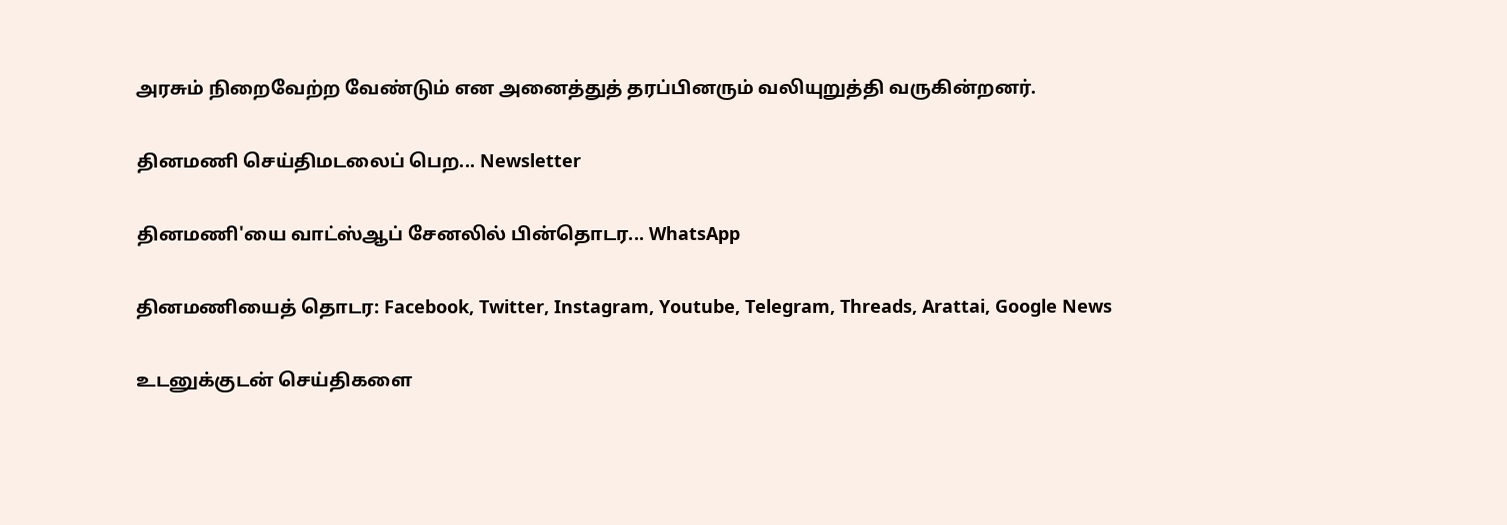அரசும் நிறைவேற்ற வேண்டும் என அனைத்துத் தரப்பினரும் வலியுறுத்தி வருகின்றனர்.

தினமணி செய்திமடலைப் பெற... Newsletter

தினமணி'யை வாட்ஸ்ஆப் சேனலில் பின்தொடர... WhatsApp

தினமணியைத் தொடர: Facebook, Twitter, Instagram, Youtube, Telegram, Threads, Arattai, Google News

உடனுக்குடன் செய்திகளை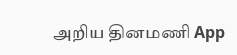அறிய தினமணி App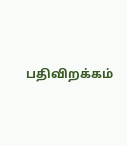பதிவிறக்கம்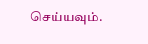செய்யவும்.